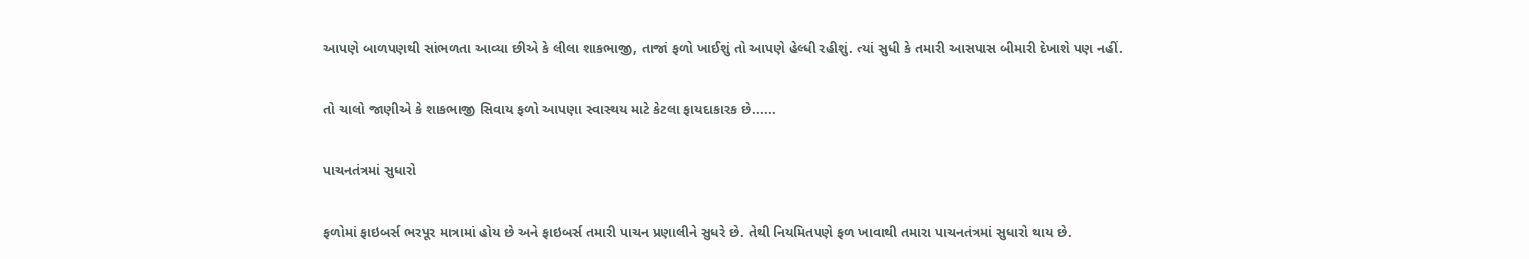આપણે બાળપણથી સાંભળતા આવ્યા છીએ કે લીલા શાકભાજી, તાજાં ફળો ખાઈશું તો આપણે હેલ્ધી રહીશું. ત્યાં સુધી કે તમારી આસપાસ બીમારી દેખાશે પણ નહીં.

તો ચાલો જાણીએ કે શાકભાજી સિવાય ફળો આપણા સ્વાસ્થય માટે કેટલા ફાયદાકારક છે......

પાચનતંત્રમાં સુધારો

ફળોમાં ફાઇબર્સ ભરપૂર માત્રામાં હોય છે અને ફાઇબર્સ તમારી પાચન પ્રણાલીને સુધરે છે. તેથી નિયમિતપણે ફળ ખાવાથી તમારા પાચનતંત્રમાં સુધારો થાય છે.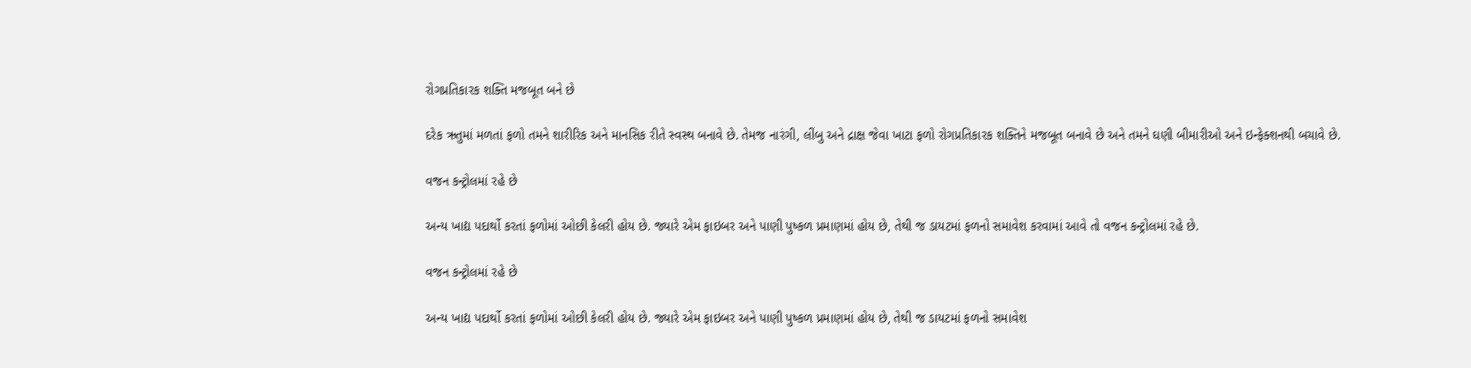રોગપ્રતિકારક શક્તિ મજબૂત બને છે

દરેક ઋતુમાં મળતાં ફળો તમને શારીરિક અને માનસિક રીતે સ્વસ્થ બનાવે છે. તેમજ નારંગી, લીંબુ અને દ્રાક્ષ જેવા ખાટા ફળો રોગપ્રતિકારક શક્તિને મજબૂત બનાવે છે અને તમને ઘણી બીમારીઓ અને ઇન્ફેક્શનથી બચાવે છે.

વજન કન્ટ્રોલમાં રહે છે

અન્ય ખાદ્ય પદાર્થો કરતાં ફળોમાં ઓછી કેલરી હોય છે. જ્યારે એમ ફાઇબર અને પાણી પુષ્કળ પ્રમાણમાં હોય છે, તેથી જ ડાયટમાં ફળનો સમાવેશ કરવામાં આવે તો વજન કન્ટ્રોલમાં રહે છે.

વજન કન્ટ્રોલમાં રહે છે

અન્ય ખાદ્ય પદાર્થો કરતાં ફળોમાં ઓછી કેલરી હોય છે. જ્યારે એમ ફાઇબર અને પાણી પુષ્કળ પ્રમાણમાં હોય છે, તેથી જ ડાયટમાં ફળનો સમાવેશ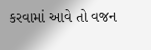કરવામાં આવે તો વજન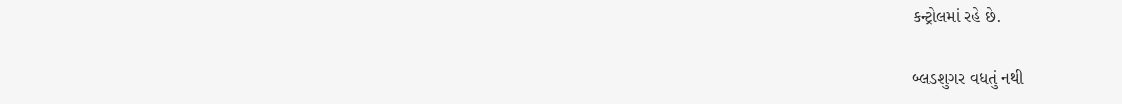કન્ટ્રોલમાં રહે છે.

બ્લડશુગર વધતું નથી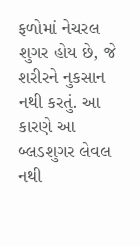ફળોમાં નેચરલ શુગર હોય છે, જે શરીરને નુકસાન નથી કરતું. આ કારણે આ બ્લડશુગર લેવલ નથી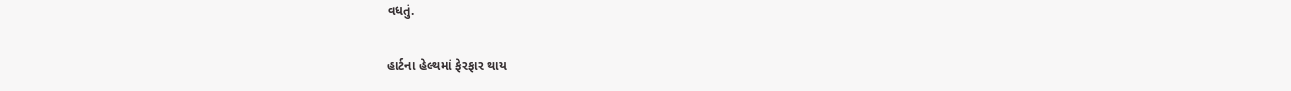વધતું.

હાર્ટના હેલ્થમાં ફેરફાર થાય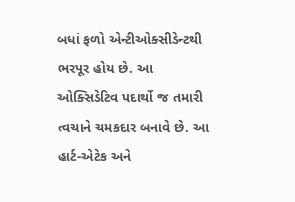બધાં ફળો એન્ટીઓક્સીડેન્ટથી ભરપૂર હોય છે. આ ઓક્સિડેટિવ પદાર્થો જ તમારી ત્વચાને ચમકદાર બનાવે છે. આ હાર્ટ-એટેક અને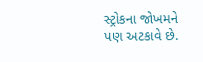સ્ટ્રોકના જોખમને પણ અટકાવે છે.